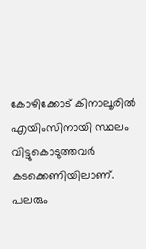കോഴിക്കോട് കിനാലൂരില്‍ എയിംസിനായി സ്ഥലം വിട്ടുകൊടുത്തവര്‍ കടക്കെണിയിലാണ്. പലരും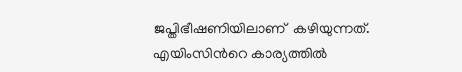ജപ്തിഭീഷണിയിലാണ്  കഴിയുന്നത്. എയിംസിന്‍റെ കാര്യത്തില്‍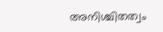അനിശ്ചിതത്വം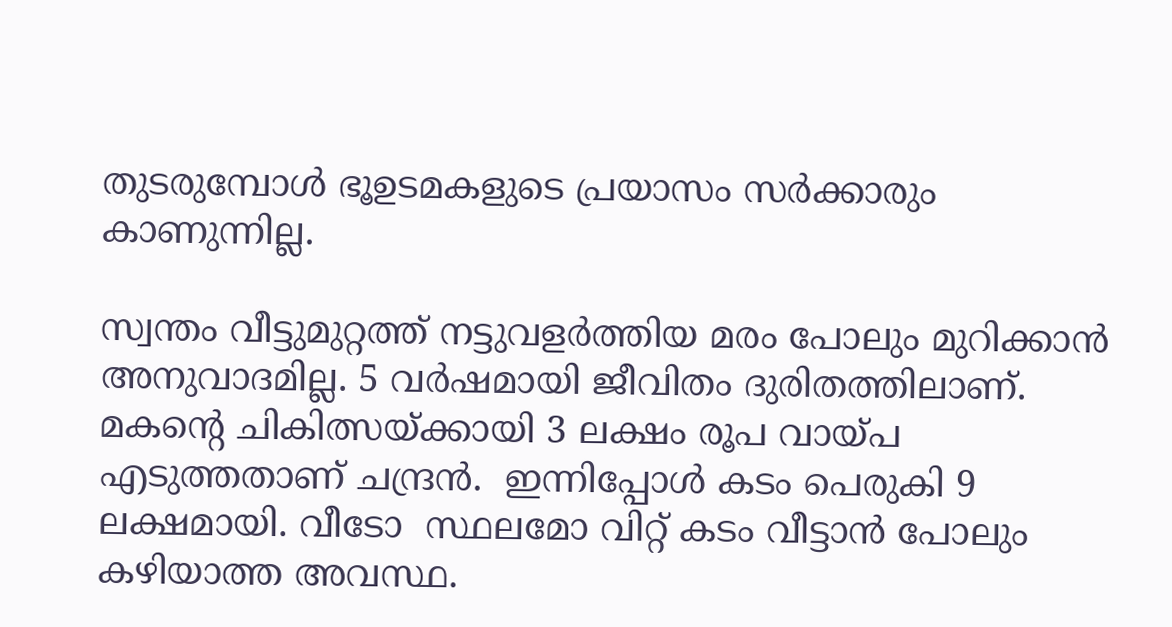തുടരുമ്പോള്‍ ഭൂഉടമകളുടെ പ്രയാസം സര്‍ക്കാരും കാണുന്നില്ല.

സ്വന്തം വീട്ടുമുറ്റത്ത് നട്ടുവളര്‍ത്തിയ മരം പോലും മുറിക്കാന്‍ അനുവാദമില്ല. 5 വര്‍ഷമായി ജീവിതം ദുരിതത്തിലാണ്.  മകന്‍റെ ചികിത്സയ്ക്കായി 3 ലക്ഷം രൂപ വായ്പ എടുത്തതാണ് ചന്ദ്രന്‍.  ഇന്നിപ്പോള്‍ കടം പെരുകി 9 ലക്ഷമായി. വീടോ  സ്ഥലമോ വിറ്റ് കടം വീട്ടാന്‍ പോലും കഴിയാത്ത അവസ്ഥ.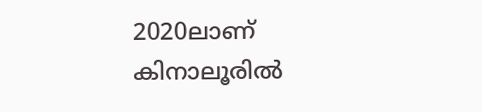2020ലാണ്  കിനാലൂരില്‍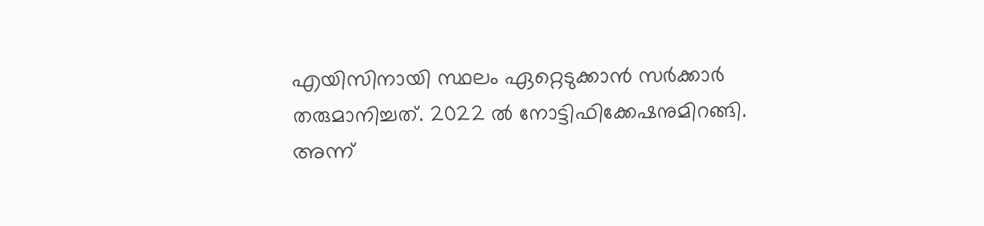എയിസിനായി സ്ഥലം ഏറ്റെടുക്കാന്‍ സര്‍ക്കാര്‍ തരുമാനിച്ചത്. 2022 ല്‍ നോട്ടിഫിക്കേഷനുമിറങ്ങി. അന്ന്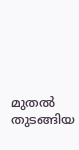മുതല്‍ തുടങ്ങിയ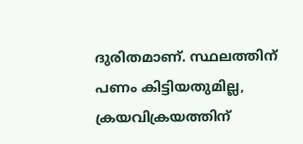ദുരിതമാണ്. സ്ഥലത്തിന് പണം കിട്ടിയതുമില്ല, ക്രയവിക്രയത്തിന്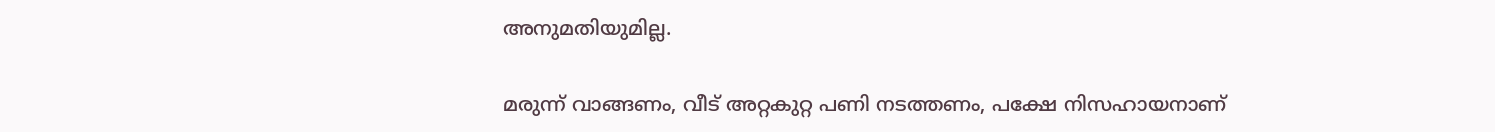അനുമതിയുമില്ല.

മരുന്ന് വാങ്ങണം, വീട് അറ്റകുറ്റ പണി നടത്തണം, പക്ഷേ നിസഹായനാണ്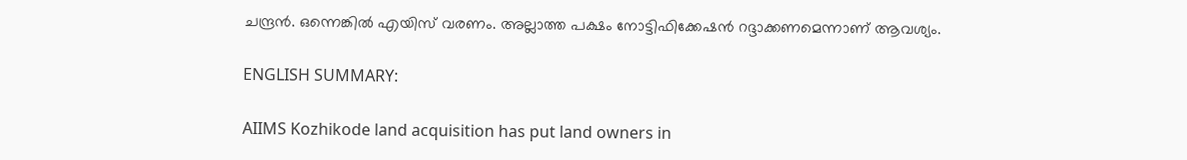ചന്ദ്രന്‍. ഒന്നെങ്കില്‍ എയിസ് വരണം. അല്ലാത്ത പക്ഷം നോട്ടിഫിക്കേഷന്‍ റദ്ദാക്കണമെന്നാണ് ആവശ്യം.

ENGLISH SUMMARY:

AIIMS Kozhikode land acquisition has put land owners in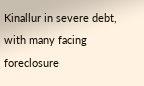Kinallur in severe debt, with many facing foreclosure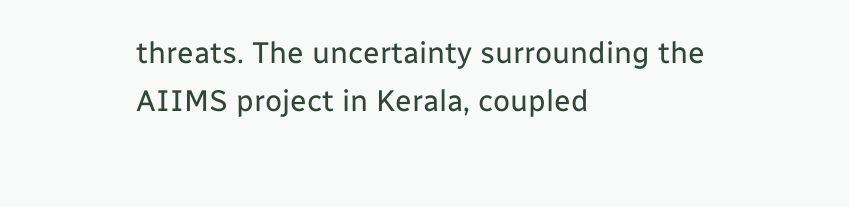threats. The uncertainty surrounding the AIIMS project in Kerala, coupled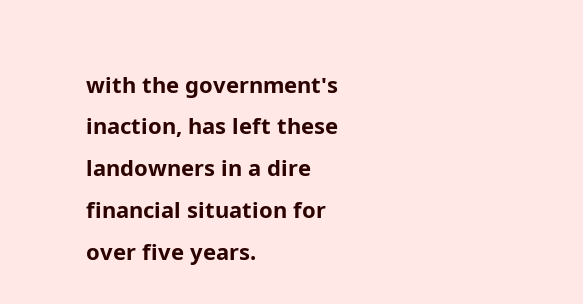with the government's inaction, has left these landowners in a dire financial situation for over five years.